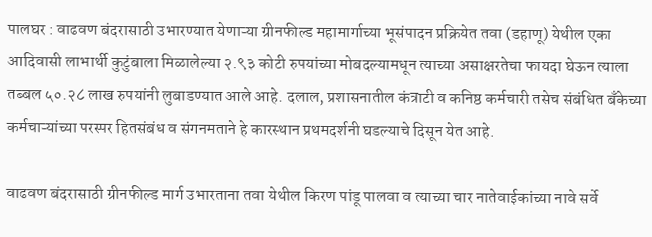पालघर : वाढवण बंदरासाठी उभारण्यात येणाऱ्या ग्रीनफील्ड महामार्गाच्या भूसंपादन प्रक्रियेत तवा (डहाणू) येथील एका आदिवासी लाभार्थी कुटुंबाला मिळालेल्या २.९३ कोटी रुपयांच्या मोबदल्यामधून त्याच्या असाक्षरतेचा फायदा घेऊन त्याला तब्बल ५०.२८ लाख रुपयांनी लुबाडण्यात आले आहे. दलाल, प्रशासनातील कंत्राटी व कनिष्ठ कर्मचारी तसेच संबंधित बँकेच्या कर्मचाऱ्यांच्या परस्पर हितसंबंध व संगनमताने हे कारस्थान प्रथमदर्शनी घडल्याचे दिसून येत आहे.

वाढवण बंदरासाठी ग्रीनफील्ड मार्ग उभारताना तवा येथील किरण पांडू पालवा व त्याच्या चार नातेवाईकांच्या नावे सर्वे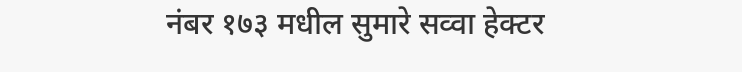नंबर १७३ मधील सुमारे सव्वा हेक्टर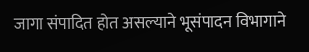जागा संपादित होत असल्याने भूसंपादन विभागाने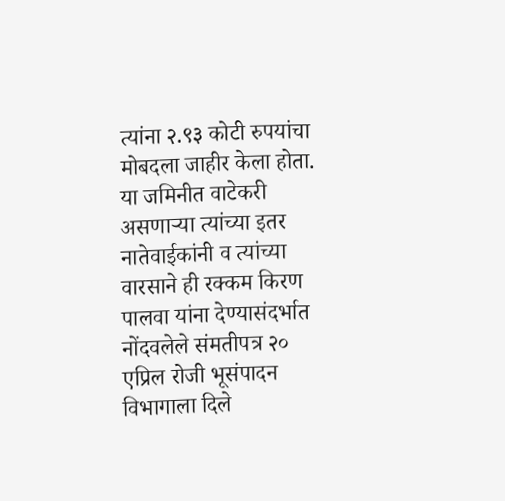त्यांना २.९३ कोटी रुपयांचा मोबदला जाहीर केला होता. या जमिनीत वाटेकरी असणाऱ्या त्यांच्या इतर नातेवाईकांनी व त्यांच्या वारसाने ही रक्कम किरण पालवा यांना देण्यासंदर्भात नोंदवलेले संमतीपत्र २० एप्रिल रोजी भूसंपादन विभागाला दिले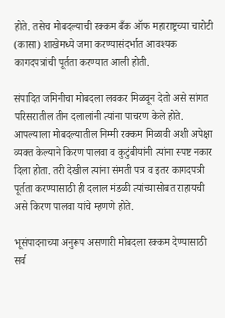होते. तसेच मोबदल्याची रक्कम बँक ऑफ महाराष्ट्रच्या चारोटी (कासा) शाखेमध्ये जमा करण्यासंदर्भात आवश्यक कागदपत्रांची पूर्तता करण्यात आली होती.

संपादित जमिनीचा मोबदला लवकर मिळवून देतो असे सांगत परिसरातील तीन दलालांनी त्यांना पाचरण केले होते. आपल्याला मोबदल्यातील निम्मी रक्कम मिळावी अशी अपेक्षा व्यक्त केल्याने किरण पालवा व कुटुंबीयांनी त्यांना स्पष्ट नकार दिला होता. तरी देखील त्यांना संमती पत्र व इतर कागदपत्री पूर्तता करण्यासाठी ही दलाल मंडळी त्यांच्यासोबत राहायची असे किरण पालवा यांचे म्हणणे होते.

भूसंपादनाच्या अनुरूप असणारी मोबदला रक्कम देण्यासाठी सर्व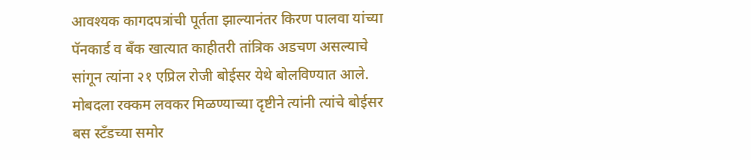आवश्यक कागदपत्रांची पूर्तता झाल्यानंतर किरण पालवा यांच्या पॅनकार्ड व बँक खात्यात काहीतरी तांत्रिक अडचण असल्याचे सांगून त्यांना २१ एप्रिल रोजी बोईसर येथे बोलविण्यात आले. मोबदला रक्कम लवकर मिळण्याच्या दृष्टीने त्यांनी त्यांचे बोईसर बस स्टँडच्या समोर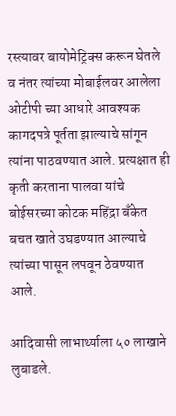रस्त्यावर बायोमेट्रिक्स करून घेतले व नंतर त्यांच्या मोबाईलवर आलेला ओटीपी च्या आधारे आवश्यक कागदपत्रे पूर्तता झाल्याचे सांगून त्यांना पाठवण्यात आले. प्रत्यक्षात ही कृती करताना पालवा यांचे बोईसरच्या कोटक महिंद्रा बँकेत बचत खाते उघडण्यात आल्याचे त्यांच्या पासून लपवून ठेवण्यात आले.

आदिवासी लाभार्थ्याला ५० लाखाने लुबाडले.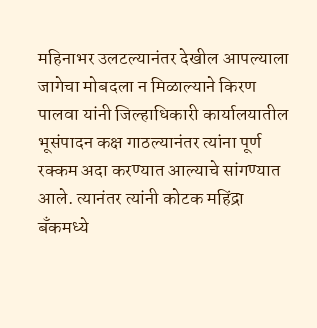महिनाभर उलटल्यानंतर देखील आपल्याला जागेचा मोबदला न मिळाल्याने किरण पालवा यांनी जिल्हाधिकारी कार्यालयातील भूसंपादन कक्ष गाठल्यानंतर त्यांना पूर्ण रक्कम अदा करण्यात आल्याचे सांगण्यात आले. त्यानंतर त्यांनी कोटक महिंद्रा बँकमध्ये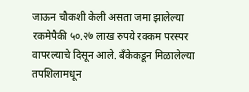जाऊन चौकशी केली असता जमा झालेल्या रकमेपैकी ५०.२७ लाख रुपये रक्कम परस्पर वापरल्याचे दिसून आले. बँकेकडून मिळालेल्या तपशिलामधून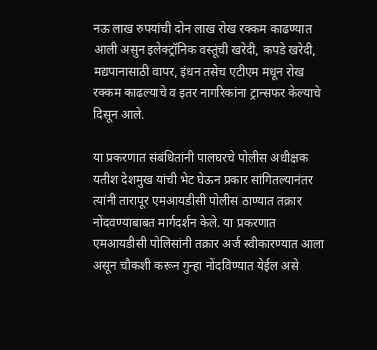नऊ लाख रुपयांची दोन लाख रोख रक्कम काढण्यात आली असुन इलेक्ट्रॉनिक वस्तूंची खरेदी, कपडे खरेदी, मद्यपानासाठी वापर, इंधन तसेच एटीएम मधून रोख रक्कम काढल्याचे व इतर नागरिकांना ट्रान्सफर केल्याचे दिसून आले.

या प्रकरणात संबंधितांनी पालघरचे पोलीस अधीक्षक यतीश देशमुख यांची भेट घेऊन प्रकार सांगितल्यानंतर त्यांनी तारापूर एमआयडीसी पोलीस ठाण्यात तक्रार नोंदवण्याबाबत मार्गदर्शन केले. या प्रकरणात एमआयडीसी पोलिसांनी तक्रार अर्ज स्वीकारण्यात आला असून चौकशी करून गुन्हा नोंदविण्यात येईल असे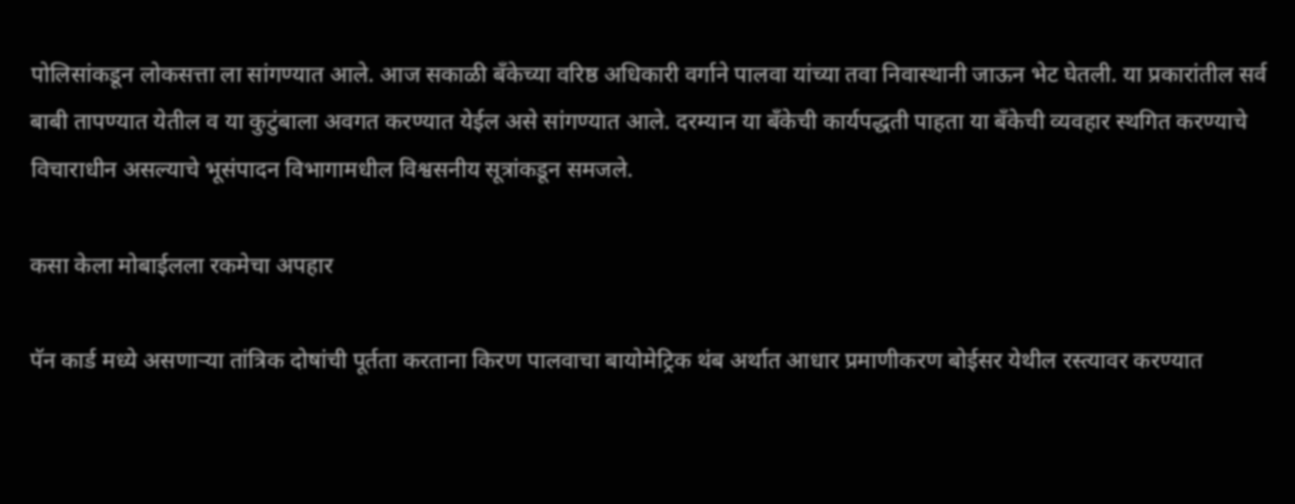पोलिसांकडून लोकसत्ता ला सांगण्यात आले. आज सकाळी बँकेच्या वरिष्ठ अधिकारी वर्गाने पालवा यांच्या तवा निवास्थानी जाऊन भेट घेतली. या प्रकारांतील सर्व बाबी तापण्यात येतील व या कुटुंबाला अवगत करण्यात येईल असे सांगण्यात आले. दरम्यान या बँकेची कार्यपद्धती पाहता या बँकेची व्यवहार स्थगित करण्याचे विचाराधीन असल्याचे भूसंपादन विभागामधील विश्वसनीय सूत्रांकडून समजले.

कसा केला मोबाईलला रकमेचा अपहार

पॅन कार्ड मध्ये असणाऱ्या तांत्रिक दोषांची पूर्तता करताना किरण पालवाचा बायोमेट्रिक थंब अर्थात आधार प्रमाणीकरण बोईसर येथील रस्त्यावर करण्यात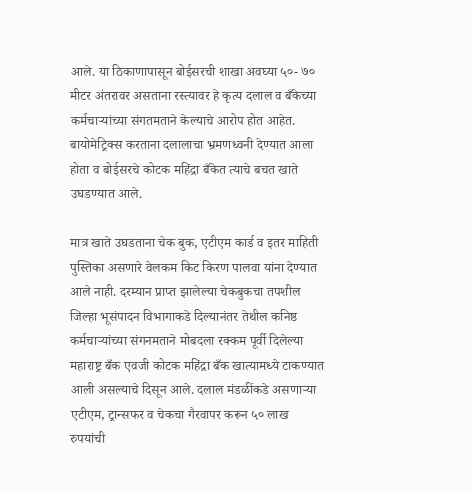आले. या ठिकाणापासून बोईसरची शाखा अवघ्या ५०- ७० मीटर अंतरावर असताना रस्त्यावर हे कृत्य दलाल व बँकेच्या कर्मचाऱ्यांच्या संगतमताने केल्याचे आरोप होत आहेत. बायोमेट्रिक्स करताना दलालाचा भ्रमणध्वनी देण्यात आला होता व बोईसरचे कोटक महिंद्रा बँकेत त्याचे बचत खाते उघडण्यात आले.

मात्र खाते उघडताना चेक बुक, एटीएम कार्ड व इतर माहिती पुस्तिका असणारे वेलकम किट किरण पालवा यांना देण्यात आले नाही. दरम्यान प्राप्त झालेल्या चेकबुकचा तपशील जिल्हा भूसंपादन विभागाकडे दिल्यानंतर तेथील कनिष्ठ कर्मचाऱ्यांच्या संगनमताने मोबदला रक्कम पूर्वी दिलेल्या महाराष्ट्र बँक एवजी कोटक महिंद्रा बँक खात्यामध्ये टाकण्यात आली असल्याचे दिसून आले. दलाल मंडळींकडे असणाऱ्या एटीएम, ट्रान्सफर व चेकचा गैरवापर करून ५० लाख रुपयांची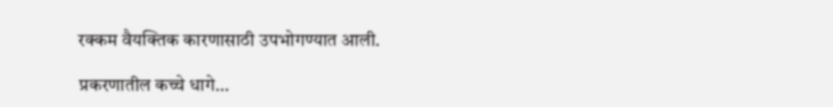रक्कम वैयक्तिक कारणासाठी उपभोगण्यात आली.

प्रकरणातील कच्चे धागे…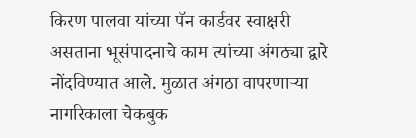किरण पालवा यांच्या पॅन कार्डवर स्वाक्षरी असताना भूसंपादनाचे काम त्यांच्या अंगठ्या द्वारे नोंदविण्यात आले. मुळात अंगठा वापरणाऱ्या नागरिकाला चेकबुक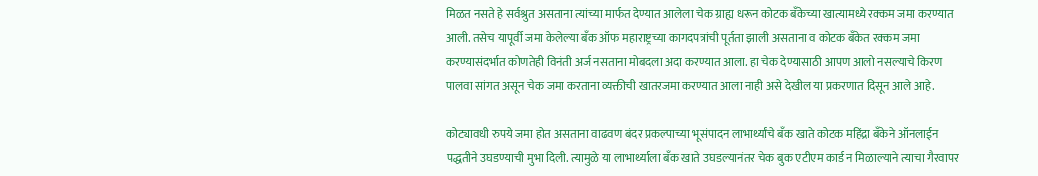मिळत नसते हे सर्वश्रुत असताना त्यांच्या मार्फत देण्यात आलेला चेक ग्राह्य धरून कोटक बँकेच्या खात्यामध्ये रक्कम जमा करण्यात आली. तसेच यापूर्वी जमा केलेल्या बँक ऑफ महाराष्ट्रच्या कागदपत्रांची पूर्तता झाली असताना व कोटक बँकेत रक्कम जमा करण्यासंदर्भात कोणतेही विनंती अर्ज नसताना मोबदला अदा करण्यात आला. हा चेक देण्यासाठी आपण आलो नसल्याचे किरण पालवा सांगत असून चेक जमा करताना व्यक्तीची खातरजमा करण्यात आला नाही असे देखील या प्रकरणात दिसून आले आहे.

कोट्यावधी रुपये जमा होत असताना वाढवण बंदर प्रकल्पाच्या भूसंपादन लाभार्थ्यांचे बँक खाते कोटक महिंद्रा बँकेने ऑनलाईन पद्धतीने उघडण्याची मुभा दिली. त्यामुळे या लाभार्थ्याला बँक खाते उघडल्यानंतर चेक बुक एटीएम कार्ड न मिळाल्याने त्याचा गैरवापर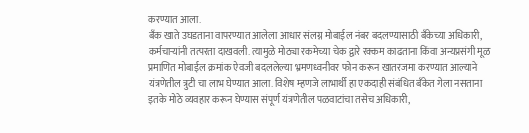करण्यात आला.
बँक खाते उघडताना वापरण्यात आलेला आधार संलग्न मोबाईल नंबर बदलण्यासाठी बँकेच्या अधिकारी, कर्मचाऱ्यांनी तत्परता दाखवली. त्यामुळे मोठ्या रकमेच्या चेक द्वारे रक्कम काढताना किंवा अन्यप्रसंगी मूळ प्रमाणित मोबाईल क्रमांक ऐवजी बदललेल्या भ्रमणध्वनीवर फोन करून खातरजमा करण्यात आल्याने यंत्रणेतील त्रुटी चा लाभ घेण्यात आला. विशेष म्हणजे लाभार्थी हा एकदाही संबंधित बँकेत गेला नसताना इतके मोठे व्यवहार करून घेण्यास संपूर्ण यंत्रणेतील पळवाटांचा तसेच अधिकारी,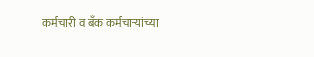कर्मचारी व बँक कर्मचाऱ्यांच्या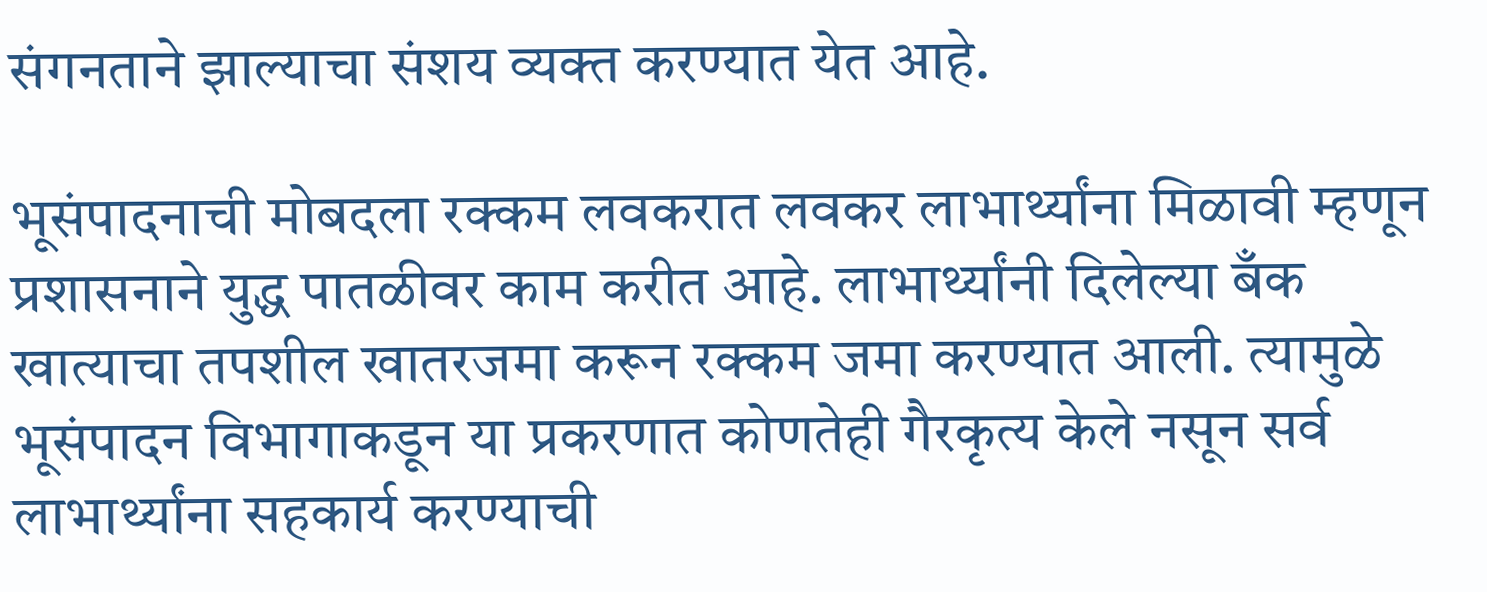संगनताने झाल्याचा संशय व्यक्त करण्यात येत आहे.

भूसंपादनाची मोबदला रक्कम लवकरात लवकर लाभार्थ्यांना मिळावी म्हणून प्रशासनाने युद्ध पातळीवर काम करीत आहे. लाभार्थ्यांनी दिलेल्या बँक खात्याचा तपशील खातरजमा करून रक्कम जमा करण्यात आली. त्यामुळे भूसंपादन विभागाकडून या प्रकरणात कोणतेही गैरकृत्य केले नसून सर्व लाभार्थ्यांना सहकार्य करण्याची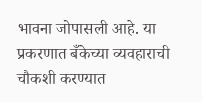भावना जोपासली आहे. या प्रकरणात बँकेच्या व्यवहाराची चौकशी करण्यात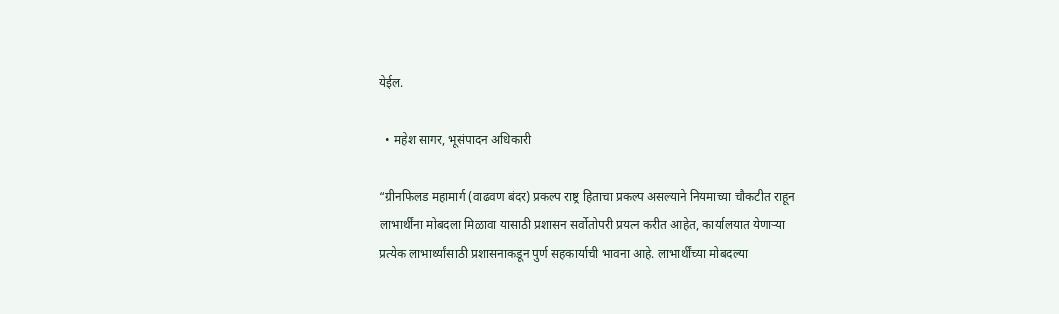येईल.

  • महेश सागर, भूसंपादन अधिकारी

“ग्रीनफिलड महामार्ग (वाढवण बंदर) प्रकल्प राष्ट्र हिताचा प्रकल्प असल्याने नियमाच्या चौकटीत राहून लाभार्थींना मोबदला मिळावा यासाठी प्रशासन सर्वोतोपरी प्रयत्न करीत आहेत, कार्यालयात येणाऱ्या प्रत्येक लाभार्थ्यांसाठी प्रशासनाकडून पुर्ण सहकार्याची भावना आहे. लाभार्थींच्या मोबदल्या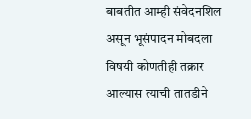बाबतीत आम्ही संवेदनशिल असून भूसंपादन मोबदला विषयी कोणतीही तक्रार आल्यास त्याची तातडीने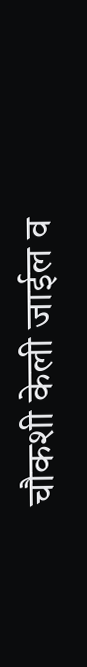चौकशी केली जाईल व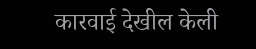कारवाई देखील केली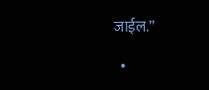जाईल.”

  •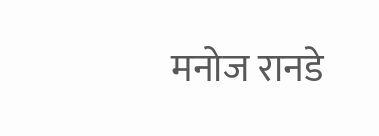मनोज रानडे